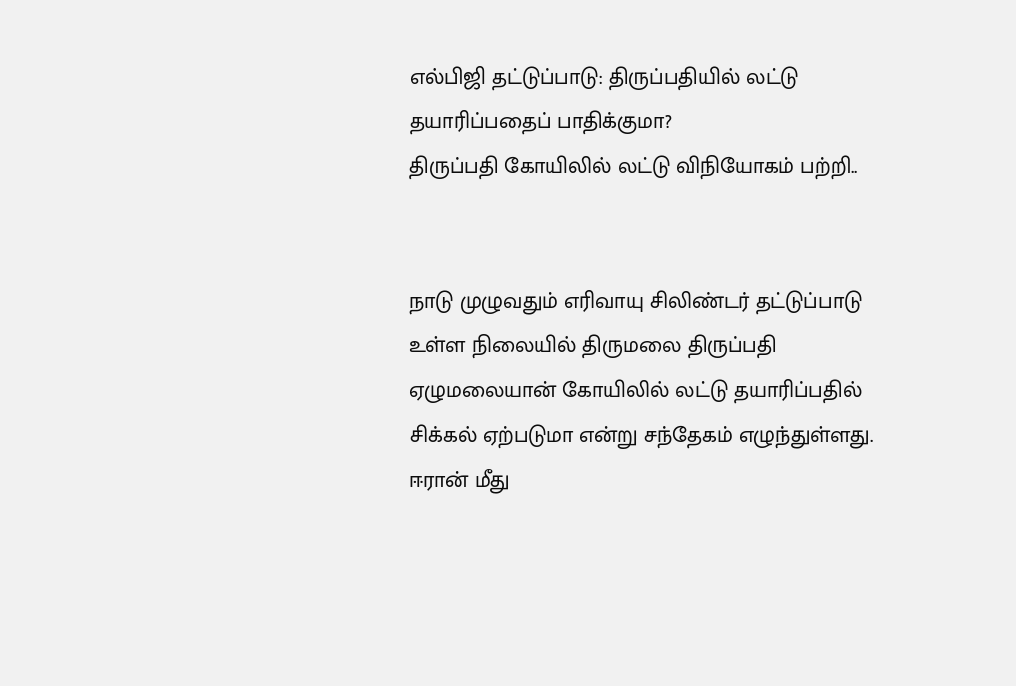எல்பிஜி தட்டுப்பாடு: திருப்பதியில் லட்டு தயாரிப்பதைப் பாதிக்குமா?
திருப்பதி கோயிலில் லட்டு விநியோகம் பற்றி..


நாடு முழுவதும் எரிவாயு சிலிண்டர் தட்டுப்பாடு உள்ள நிலையில் திருமலை திருப்பதி ஏழுமலையான் கோயிலில் லட்டு தயாரிப்பதில் சிக்கல் ஏற்படுமா என்று சந்தேகம் எழுந்துள்ளது.
ஈரான் மீது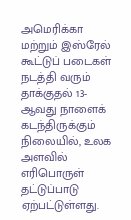அமெரிக்கா மற்றும் இஸ்ரேல் கூட்டுப் படைகள் நடத்தி வரும் தாக்குதல் 13-ஆவது நாளைக் கடந்திருக்கும் நிலையில், உலக அளவில் எரிபொருள் தட்டுப்பாடு ஏற்பட்டுள்ளது.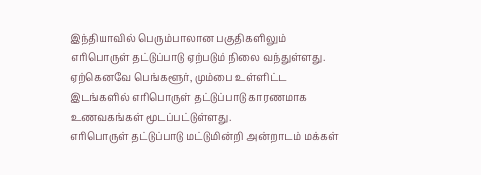இந்தியாவில் பெரும்பாலான பகுதிகளிலும் எரிபொருள் தட்டுப்பாடு ஏற்படும் நிலை வந்துள்ளது. ஏற்கெனவே பெங்களூர், மும்பை உள்ளிட்ட இடங்களில் எரிபொருள் தட்டுப்பாடு காரணமாக உணவகங்கள் மூடப்பட்டுள்ளது.
எரிபொருள் தட்டுப்பாடு மட்டுமின்றி அன்றாடம் மக்கள்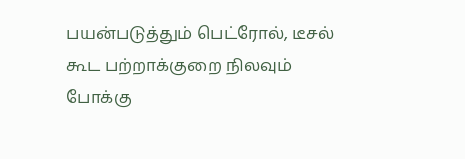பயன்படுத்தும் பெட்ரோல், டீசல் கூட பற்றாக்குறை நிலவும் போக்கு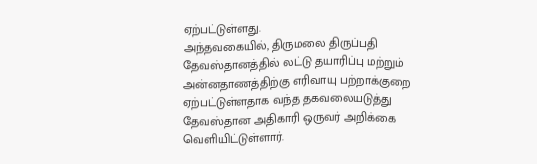ஏற்பட்டுள்ளது.
அந்தவகையில், திருமலை திருப்பதி தேவஸ்தானத்தில் லட்டு தயாரிப்பு மற்றும் அன்னதாணத்திற்கு எரிவாயு பற்றாக்குறை ஏற்பட்டுள்ளதாக வந்த தகவலையடுத்து தேவஸ்தான அதிகாரி ஒருவர் அறிக்கை வெளியிட்டுள்ளார்.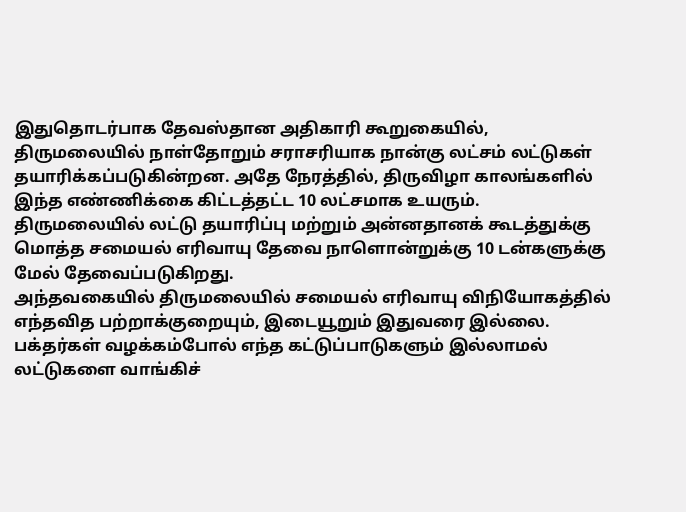இதுதொடர்பாக தேவஸ்தான அதிகாரி கூறுகையில்,
திருமலையில் நாள்தோறும் சராசரியாக நான்கு லட்சம் லட்டுகள் தயாரிக்கப்படுகின்றன. அதே நேரத்தில், திருவிழா காலங்களில் இந்த எண்ணிக்கை கிட்டத்தட்ட 10 லட்சமாக உயரும்.
திருமலையில் லட்டு தயாரிப்பு மற்றும் அன்னதானக் கூடத்துக்கு மொத்த சமையல் எரிவாயு தேவை நாளொன்றுக்கு 10 டன்களுக்கு மேல் தேவைப்படுகிறது.
அந்தவகையில் திருமலையில் சமையல் எரிவாயு விநியோகத்தில் எந்தவித பற்றாக்குறையும், இடையூறும் இதுவரை இல்லை. பக்தர்கள் வழக்கம்போல் எந்த கட்டுப்பாடுகளும் இல்லாமல் லட்டுகளை வாங்கிச்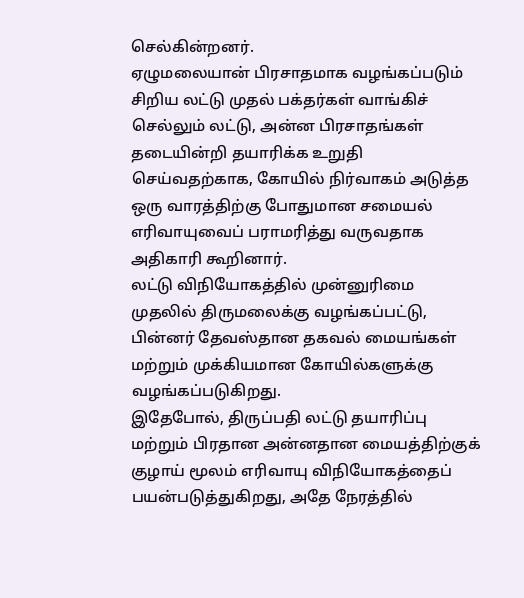செல்கின்றனர்.
ஏழுமலையான் பிரசாதமாக வழங்கப்படும் சிறிய லட்டு முதல் பக்தர்கள் வாங்கிச் செல்லும் லட்டு, அன்ன பிரசாதங்கள் தடையின்றி தயாரிக்க உறுதி செய்வதற்காக, கோயில் நிர்வாகம் அடுத்த ஒரு வாரத்திற்கு போதுமான சமையல் எரிவாயுவைப் பராமரித்து வருவதாக அதிகாரி கூறினார்.
லட்டு விநியோகத்தில் முன்னுரிமை முதலில் திருமலைக்கு வழங்கப்பட்டு, பின்னர் தேவஸ்தான தகவல் மையங்கள் மற்றும் முக்கியமான கோயில்களுக்கு வழங்கப்படுகிறது.
இதேபோல், திருப்பதி லட்டு தயாரிப்பு மற்றும் பிரதான அன்னதான மையத்திற்குக் குழாய் மூலம் எரிவாயு விநியோகத்தைப் பயன்படுத்துகிறது, அதே நேரத்தில்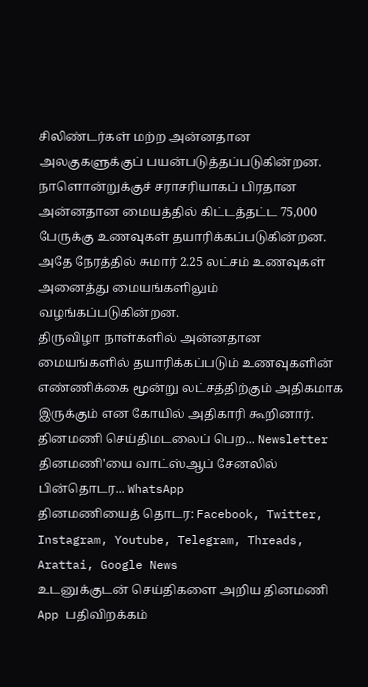சிலிண்டர்கள் மற்ற அன்னதான அலகுகளுக்குப் பயன்படுத்தப்படுகின்றன.
நாளொன்றுக்குச் சராசரியாகப் பிரதான அன்னதான மையத்தில் கிட்டத்தட்ட 75,000 பேருக்கு உணவுகள் தயாரிக்கப்படுகின்றன. அதே நேரத்தில் சுமார் 2.25 லட்சம் உணவுகள் அனைத்து மையங்களிலும் வழங்கப்படுகின்றன.
திருவிழா நாள்களில் அன்னதான மையங்களில் தயாரிக்கப்படும் உணவுகளின் எண்ணிக்கை மூன்று லட்சத்திற்கும் அதிகமாக இருக்கும் என கோயில் அதிகாரி கூறினார்.
தினமணி செய்திமடலைப் பெற... Newsletter
தினமணி'யை வாட்ஸ்ஆப் சேனலில் பின்தொடர... WhatsApp
தினமணியைத் தொடர: Facebook, Twitter, Instagram, Youtube, Telegram, Threads, Arattai, Google News
உடனுக்குடன் செய்திகளை அறிய தினமணி App பதிவிறக்கம்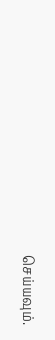செய்யவும்.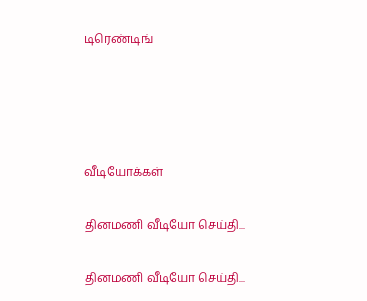டிரெண்டிங்




வீடியோக்கள்

தினமணி வீடியோ செய்தி...

தினமணி வீடியோ செய்தி...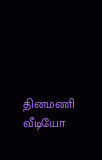தினமணி வீடியோ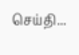செய்தி...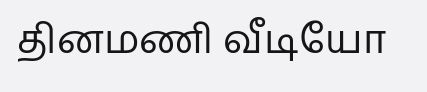தினமணி வீடியோ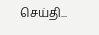செய்தி...